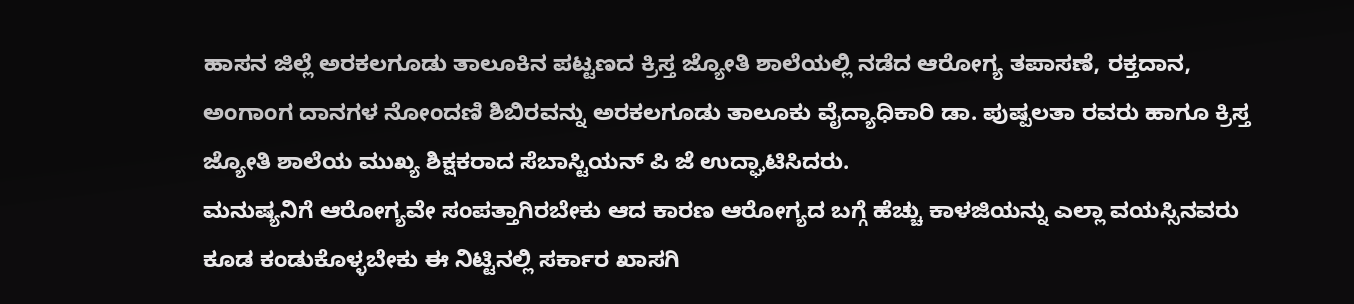ಹಾಸನ ಜಿಲ್ಲೆ ಅರಕಲಗೂಡು ತಾಲೂಕಿನ ಪಟ್ಟಣದ ಕ್ರಿಸ್ತ ಜ್ಯೋತಿ ಶಾಲೆಯಲ್ಲಿ ನಡೆದ ಆರೋಗ್ಯ ತಪಾಸಣೆ, ರಕ್ತದಾನ, ಅಂಗಾಂಗ ದಾನಗಳ ನೋಂದಣಿ ಶಿಬಿರವನ್ನು ಅರಕಲಗೂಡು ತಾಲೂಕು ವೈದ್ಯಾಧಿಕಾರಿ ಡಾ. ಪುಷ್ಪಲತಾ ರವರು ಹಾಗೂ ಕ್ರಿಸ್ತ ಜ್ಯೋತಿ ಶಾಲೆಯ ಮುಖ್ಯ ಶಿಕ್ಷಕರಾದ ಸೆಬಾಸ್ಟಿಯನ್ ಪಿ ಜೆ ಉದ್ಘಾಟಿಸಿದರು.
ಮನುಷ್ಯನಿಗೆ ಆರೋಗ್ಯವೇ ಸಂಪತ್ತಾಗಿರಬೇಕು ಆದ ಕಾರಣ ಆರೋಗ್ಯದ ಬಗ್ಗೆ ಹೆಚ್ಚು ಕಾಳಜಿಯನ್ನು ಎಲ್ಲಾ ವಯಸ್ಸಿನವರು ಕೂಡ ಕಂಡುಕೊಳ್ಳಬೇಕು ಈ ನಿಟ್ಟಿನಲ್ಲಿ ಸರ್ಕಾರ ಖಾಸಗಿ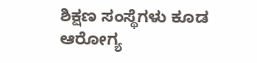ಶಿಕ್ಷಣ ಸಂಸ್ಥೆಗಳು ಕೂಡ ಆರೋಗ್ಯ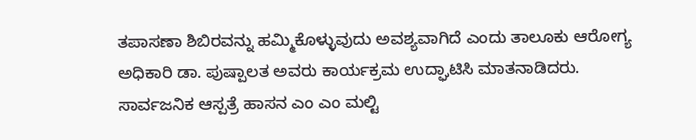ತಪಾಸಣಾ ಶಿಬಿರವನ್ನು ಹಮ್ಮಿಕೊಳ್ಳುವುದು ಅವಶ್ಯವಾಗಿದೆ ಎಂದು ತಾಲೂಕು ಆರೋಗ್ಯ ಅಧಿಕಾರಿ ಡಾ. ಪುಷ್ಪಾಲತ ಅವರು ಕಾರ್ಯಕ್ರಮ ಉದ್ಘಾಟಿಸಿ ಮಾತನಾಡಿದರು.
ಸಾರ್ವಜನಿಕ ಆಸ್ಪತ್ರೆ ಹಾಸನ ಎಂ ಎಂ ಮಲ್ಟಿ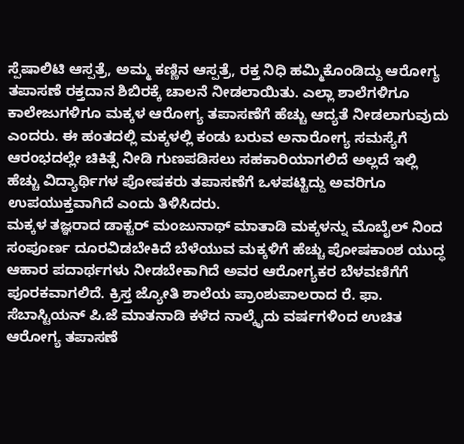ಸ್ಪೆಷಾಲಿಟಿ ಆಸ್ಪತ್ರೆ, ಅಮ್ಮ ಕಣ್ಣಿನ ಆಸ್ಪತ್ರೆ, ರಕ್ತ ನಿಧಿ ಹಮ್ಮಿಕೊಂಡಿದ್ದು ಆರೋಗ್ಯ ತಪಾಸಣೆ ರಕ್ತದಾನ ಶಿಬಿರಕ್ಕೆ ಚಾಲನೆ ನೀಡಲಾಯಿತು. ಎಲ್ಲಾ ಶಾಲೆಗಳಿಗೂ ಕಾಲೇಜುಗಳಿಗೂ ಮಕ್ಕಳ ಆರೋಗ್ಯ ತಪಾಸಣೆಗೆ ಹೆಚ್ಚು ಆದ್ಯತೆ ನೀಡಲಾಗುವುದು ಎಂದರು. ಈ ಹಂತದಲ್ಲಿ ಮಕ್ಕಳಲ್ಲಿ ಕಂಡು ಬರುವ ಅನಾರೋಗ್ಯ ಸಮಸ್ಯೆಗೆ ಆರಂಭದಲ್ಲೇ ಚಿಕಿತ್ಸೆ ನೀಡಿ ಗುಣಪಡಿಸಲು ಸಹಕಾರಿಯಾಗಲಿದೆ ಅಲ್ಲದೆ ಇಲ್ಲಿ ಹೆಚ್ಚು ವಿದ್ಯಾರ್ಥಿಗಳ ಪೋಷಕರು ತಪಾಸಣೆಗೆ ಒಳಪಟ್ಟಿದ್ದು ಅವರಿಗೂ ಉಪಯುಕ್ತವಾಗಿದೆ ಎಂದು ತಿಳಿಸಿದರು.
ಮಕ್ಕಳ ತಜ್ಞರಾದ ಡಾಕ್ಟರ್ ಮಂಜುನಾಥ್ ಮಾತಾಡಿ ಮಕ್ಕಳನ್ನು ಮೊಬೈಲ್ ನಿಂದ ಸಂಪೂರ್ಣ ದೂರವಿಡಬೇಕಿದೆ ಬೆಳೆಯುವ ಮಕ್ಕಳಿಗೆ ಹೆಚ್ಚು ಪೋಷಕಾಂಶ ಯುದ್ಧ ಆಹಾರ ಪದಾರ್ಥಗಳು ನೀಡಬೇಕಾಗಿದೆ ಅವರ ಆರೋಗ್ಯಕರ ಬೆಳವಣಿಗೆಗೆ ಪೂರಕವಾಗಲಿದೆ. ಕ್ರಿಸ್ತ ಜ್ಯೋತಿ ಶಾಲೆಯ ಪ್ರಾಂಶುಪಾಲರಾದ ರೆ. ಫಾ. ಸೆಬಾಸ್ಟಿಯನ್ ಪಿ.ಜೆ ಮಾತನಾಡಿ ಕಳೆದ ನಾಲ್ಕೈದು ವರ್ಷಗಳಿಂದ ಉಚಿತ ಆರೋಗ್ಯ ತಪಾಸಣೆ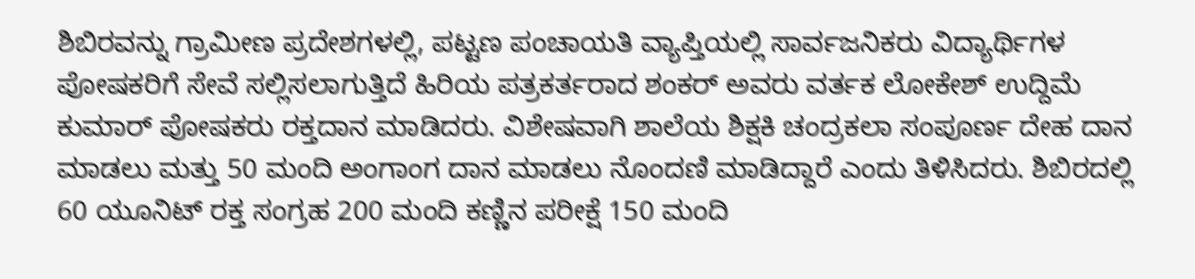ಶಿಬಿರವನ್ನು ಗ್ರಾಮೀಣ ಪ್ರದೇಶಗಳಲ್ಲಿ, ಪಟ್ಟಣ ಪಂಚಾಯತಿ ವ್ಯಾಪ್ತಿಯಲ್ಲಿ ಸಾರ್ವಜನಿಕರು ವಿದ್ಯಾರ್ಥಿಗಳ ಪೋಷಕರಿಗೆ ಸೇವೆ ಸಲ್ಲಿಸಲಾಗುತ್ತಿದೆ ಹಿರಿಯ ಪತ್ರಕರ್ತರಾದ ಶಂಕರ್ ಅವರು ವರ್ತಕ ಲೋಕೇಶ್ ಉದ್ದಿಮೆ ಕುಮಾರ್ ಪೋಷಕರು ರಕ್ತದಾನ ಮಾಡಿದರು. ವಿಶೇಷವಾಗಿ ಶಾಲೆಯ ಶಿಕ್ಷಕಿ ಚಂದ್ರಕಲಾ ಸಂಪೂರ್ಣ ದೇಹ ದಾನ ಮಾಡಲು ಮತ್ತು 50 ಮಂದಿ ಅಂಗಾಂಗ ದಾನ ಮಾಡಲು ನೊಂದಣಿ ಮಾಡಿದ್ದಾರೆ ಎಂದು ತಿಳಿಸಿದರು. ಶಿಬಿರದಲ್ಲಿ 60 ಯೂನಿಟ್ ರಕ್ತ ಸಂಗ್ರಹ 200 ಮಂದಿ ಕಣ್ಣಿನ ಪರೀಕ್ಷೆ 150 ಮಂದಿ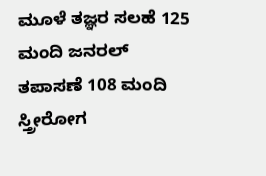ಮೂಳೆ ತಜ್ಞರ ಸಲಹೆ 125 ಮಂದಿ ಜನರಲ್ ತಪಾಸಣೆ 108 ಮಂದಿ ಸ್ತ್ರೀರೋಗ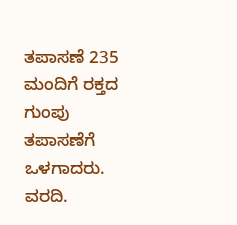ತಪಾಸಣೆ 235 ಮಂದಿಗೆ ರಕ್ತದ ಗುಂಪು ತಪಾಸಣೆಗೆ ಒಳಗಾದರು.
ವರದಿ.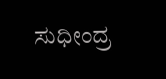ಸುಧೀಂದ್ರ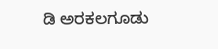ಡಿ ಅರಕಲಗೂಡು